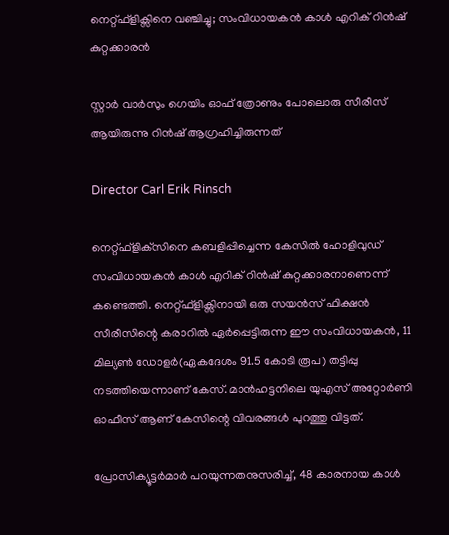നെറ്റ്ഫ്‌ളിക്സിനെ വഞ്ചിച്ചു; സംവിധായകന്‍ കാള്‍ എറിക് റിന്‍ഷ് കുറ്റക്കാരന്‍

സ്റ്റാര്‍ വാര്‍സും ഗെയിം ഓഫ് ത്രോണും പോലൊരു സീരീസ് ആയിരുന്നു റിന്‍ഷ് ആഗ്രഹിച്ചിരുന്നത്

Director Carl Erik Rinsch

നെറ്റ്ഫ്‌ളിക്‌സിനെ കബളിപ്പിച്ചെന്ന കേസില്‍ ഹോളിവുഡ് സംവിധായകന്‍ കാള്‍ എറിക് റിന്‍ഷ് കുറ്റക്കാരനാണെന്ന് കണ്ടെത്തി. നെറ്റ്ഫ്‌ളിക്സിനായി ഒരു സയന്‍സ് ഫിക്ഷന്‍ സീരീസിന്റെ കരാറില്‍ ഏര്‍പ്പെട്ടിരുന്ന ഈ സംവിധായകന്‍, 11 മില്യണ്‍ ഡോളര്‍(ഏകദേശം 91.5 കോടി രൂപ) തട്ടിപ്പു നടത്തിയെന്നാണ് കേസ്. മാന്‍ഹട്ടനിലെ യുഎസ് അറ്റോര്‍ണി ഓഫീസ് ആണ് കേസിന്റെ വിവരങ്ങള്‍ പുറത്തു വിട്ടത്.

പ്രോസിക്യൂട്ടര്‍മാര്‍ പറയുന്നതനുസരിച്ച്, 48 കാരനായ കാള്‍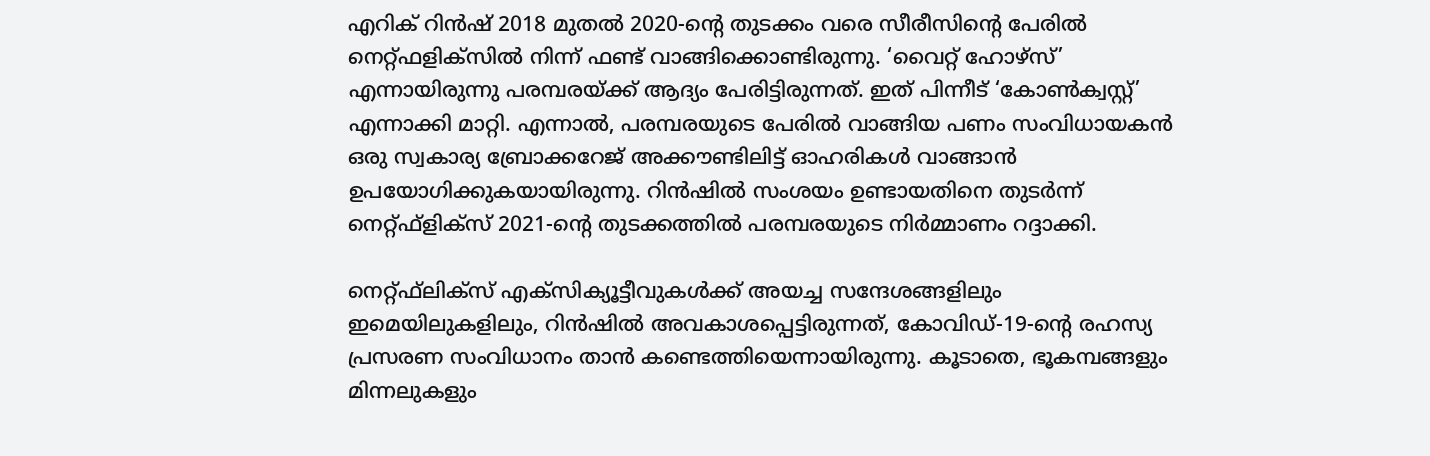എറിക് റിന്‍ഷ് 2018 മുതല്‍ 2020-ന്റെ തുടക്കം വരെ സീരീസിന്റെ പേരില്‍ നെറ്റ്ഫളിക്സില്‍ നിന്ന് ഫണ്ട് വാങ്ങിക്കൊണ്ടിരുന്നു. ‘വൈറ്റ് ഹോഴ്‌സ്’ എന്നായിരുന്നു പരമ്പരയ്ക്ക് ആദ്യം പേരിട്ടിരുന്നത്. ഇത് പിന്നീട് ‘കോണ്‍ക്വസ്റ്റ്’ എന്നാക്കി മാറ്റി. എന്നാല്‍, പരമ്പരയുടെ പേരില്‍ വാങ്ങിയ പണം സംവിധായകന്‍ ഒരു സ്വകാര്യ ബ്രോക്കറേജ് അക്കൗണ്ടിലിട്ട് ഓഹരികള്‍ വാങ്ങാന്‍ ഉപയോഗിക്കുകയായിരുന്നു. റിന്‍ഷില്‍ സംശയം ഉണ്ടായതിനെ തുടര്‍ന്ന് നെറ്റ്ഫ്‌ളിക്‌സ് 2021-ന്റെ തുടക്കത്തില്‍ പരമ്പരയുടെ നിര്‍മ്മാണം റദ്ദാക്കി.

നെറ്റ്ഫ്‌ലിക്‌സ് എക്‌സിക്യൂട്ടീവുകള്‍ക്ക് അയച്ച സന്ദേശങ്ങളിലും ഇമെയിലുകളിലും, റിന്‍ഷില്‍ അവകാശപ്പെട്ടിരുന്നത്, കോവിഡ്-19-ന്റെ രഹസ്യ പ്രസരണ സംവിധാനം താന്‍ കണ്ടെത്തിയെന്നായിരുന്നു. കൂടാതെ, ഭൂകമ്പങ്ങളും മിന്നലുകളും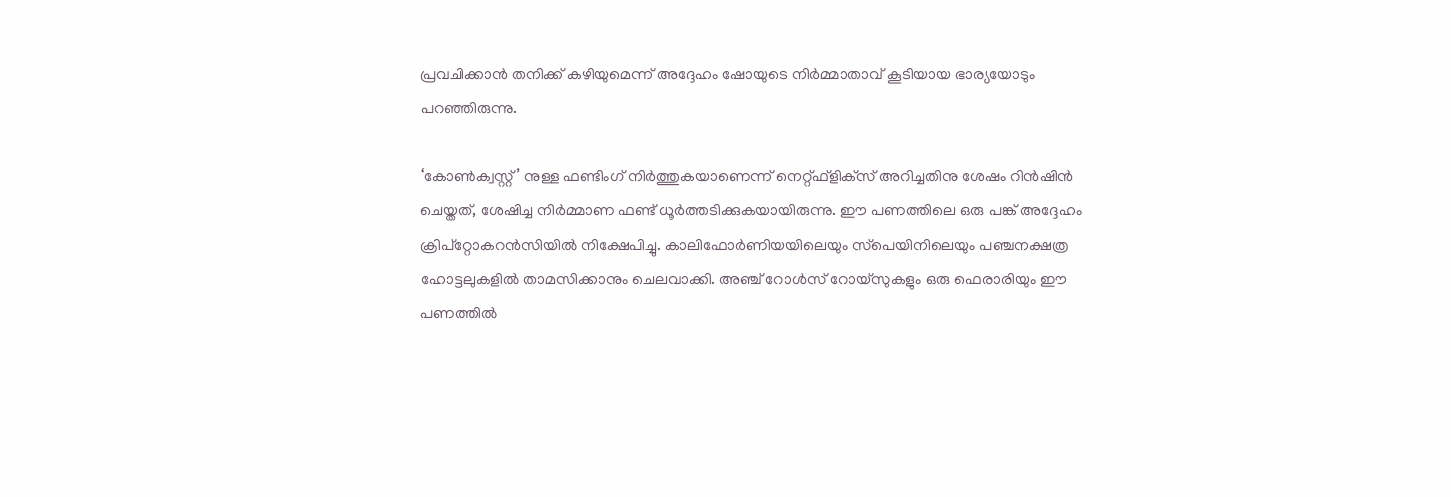പ്രവചിക്കാന്‍ തനിക്ക് കഴിയുമെന്ന് അദ്ദേഹം ഷോയുടെ നിര്‍മ്മാതാവ് കൂടിയായ ഭാര്യയോടും പറഞ്ഞിരുന്നു.

‘കോണ്‍ക്വസ്റ്റ്’ നുള്ള ഫണ്ടിംഗ് നിര്‍ത്തുകയാണെന്ന് നെറ്റ്ഫ്‌ളിക്‌സ് അറിച്ചതിനു ശേഷം റിന്‍ഷിന്‍ ചെയ്തത്, ശേഷിച്ച നിര്‍മ്മാണ ഫണ്ട് ധൂര്‍ത്തടിക്കുകയായിരുന്നു. ഈ പണത്തിലെ ഒരു പങ്ക് അദ്ദേഹം ക്രിപ്റ്റോകറന്‍സിയില്‍ നിക്ഷേപിച്ചു. കാലിഫോര്‍ണിയയിലെയും സ്‌പെയിനിലെയും പഞ്ചനക്ഷത്ര ഹോട്ടലുകളില്‍ താമസിക്കാനും ചെലവാക്കി. അഞ്ച് റോള്‍സ് റോയ്‌സുകളും ഒരു ഫെരാരിയും ഈ പണത്തില്‍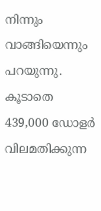നിന്നും വാങ്ങിയെന്നും പറയുന്നു. കൂടാതെ 439,000 ഡോളര്‍ വിലമതിക്കുന്ന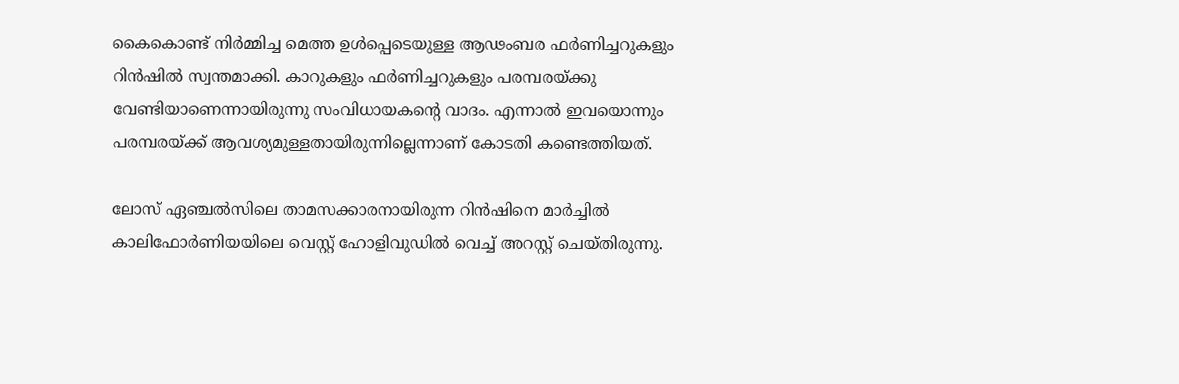കൈകൊണ്ട് നിര്‍മ്മിച്ച മെത്ത ഉള്‍പ്പെടെയുള്ള ആഢംബര ഫര്‍ണിച്ചറുകളും റിന്‍ഷില്‍ സ്വന്തമാക്കി. കാറുകളും ഫര്‍ണിച്ചറുകളും പരമ്പരയ്ക്കു വേണ്ടിയാണെന്നായിരുന്നു സംവിധായകന്റെ വാദം. എന്നാല്‍ ഇവയൊന്നും പരമ്പരയ്ക്ക് ആവശ്യമുള്ളതായിരുന്നില്ലെന്നാണ് കോടതി കണ്ടെത്തിയത്.

ലോസ് ഏഞ്ചല്‍സിലെ താമസക്കാരനായിരുന്ന റിന്‍ഷിനെ മാര്‍ച്ചില്‍ കാലിഫോര്‍ണിയയിലെ വെസ്റ്റ് ഹോളിവുഡില്‍ വെച്ച് അറസ്റ്റ് ചെയ്തിരുന്നു.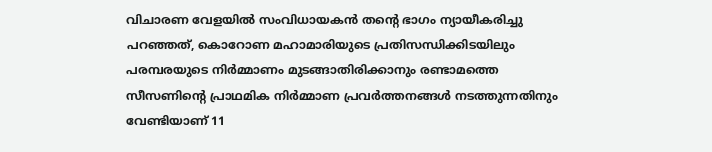വിചാരണ വേളയില്‍ സംവിധായകന്‍ തന്റെ ഭാഗം ന്യായീകരിച്ചു പറഞ്ഞത്, കൊറോണ മഹാമാരിയുടെ പ്രതിസന്ധിക്കിടയിലും പരമ്പരയുടെ നിര്‍മ്മാണം മുടങ്ങാതിരിക്കാനും രണ്ടാമത്തെ സീസണിന്റെ പ്രാഥമിക നിര്‍മ്മാണ പ്രവര്‍ത്തനങ്ങള്‍ നടത്തുന്നതിനും വേണ്ടിയാണ് 11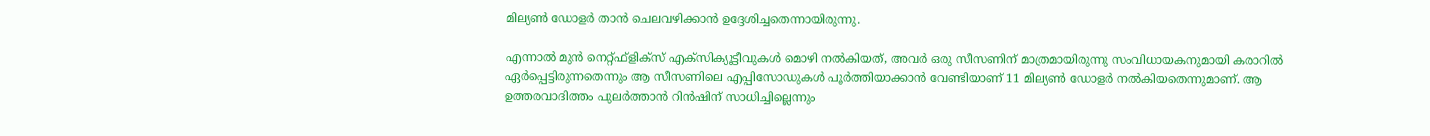മില്യണ്‍ ഡോളര്‍ താന്‍ ചെലവഴിക്കാന്‍ ഉദ്ദേശിച്ചതെന്നായിരുന്നു.

എന്നാല്‍ മുന്‍ നെറ്റ്ഫ്‌ളിക്‌സ് എക്‌സിക്യൂട്ടീവുകള്‍ മൊഴി നല്‍കിയത്, അവര്‍ ഒരു സീസണിന് മാത്രമായിരുന്നു സംവിധായകനുമായി കരാറില്‍ ഏര്‍പ്പെട്ടിരുന്നതെന്നും ആ സീസണിലെ എപ്പിസോഡുകള്‍ പൂര്‍ത്തിയാക്കാന്‍ വേണ്ടിയാണ് 11 മില്യണ്‍ ഡോളര്‍ നല്‍കിയതെന്നുമാണ്. ആ ഉത്തരവാദിത്തം പുലര്‍ത്താന്‍ റിന്‍ഷിന് സാധിച്ചില്ലെന്നും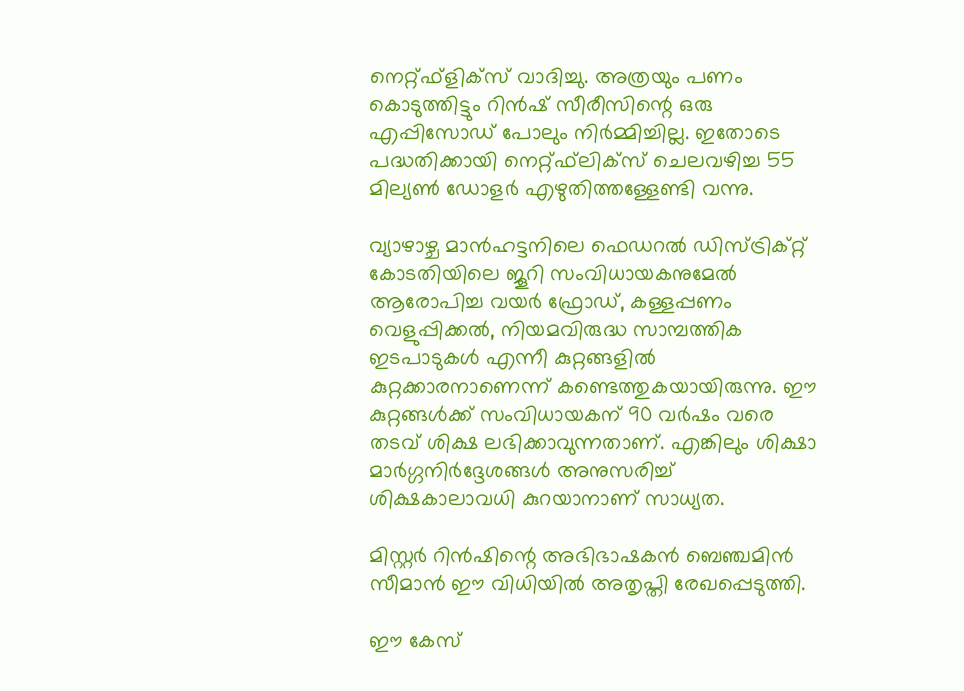നെറ്റ്ഫ്‌ളിക്‌സ് വാദിച്ചു. അത്രയും പണം കൊടുത്തിട്ടും റിന്‍ഷ് സീരീസിന്റെ ഒരു എപ്പിസോഡ് പോലും നിര്‍മ്മിച്ചില്ല. ഇതോടെ പദ്ധതിക്കായി നെറ്റ്ഫ്‌ലിക്‌സ് ചെലവഴിച്ച 55 മില്യണ്‍ ഡോളര്‍ എഴുതിത്തള്ളേണ്ടി വന്നു.

വ്യാഴാഴ്ച മാന്‍ഹട്ടനിലെ ഫെഡറല്‍ ഡിസ്ട്രിക്റ്റ് കോടതിയിലെ ജൂറി സംവിധായകനുമേല്‍ ആരോപിച്ച വയര്‍ ഫ്രോഡ്, കള്ളപ്പണം വെളുപ്പിക്കല്‍, നിയമവിരുദ്ധ സാമ്പത്തിക ഇടപാടുകള്‍ എന്നീ കുറ്റങ്ങളില്‍ കുറ്റക്കാരനാണെന്ന് കണ്ടെത്തുകയായിരുന്നു. ഈ കുറ്റങ്ങള്‍ക്ക് സംവിധായകന് 90 വര്‍ഷം വരെ തടവ് ശിക്ഷ ലഭിക്കാവുന്നതാണ്. എങ്കിലും ശിക്ഷാ മാര്‍ഗ്ഗനിര്‍ദ്ദേശങ്ങള്‍ അനുസരിച്ച് ശിക്ഷകാലാവധി കുറയാനാണ് സാധ്യത.

മിസ്റ്റര്‍ റിന്‍ഷിന്റെ അഭിഭാഷകന്‍ ബെഞ്ചമിന്‍ സീമാന്‍ ഈ വിധിയില്‍ അതൃപ്തി രേഖപ്പെടുത്തി.

ഈ കേസ്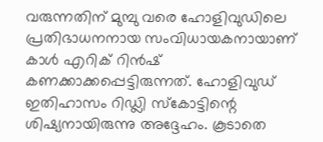വരുന്നതിന് മുമ്പു വരെ ഹോളിവുഡിലെ പ്രതിഭാധനനായ സംവിധായകനായാണ് കാള്‍ എറിക് റിന്‍ഷ് കണക്കാക്കപ്പെട്ടിരുന്നത്. ഹോളിവുഡ് ഇതിഹാസം റിഡ്ലി സ്‌കോട്ടിന്റെ ശിഷ്യനായിരുന്നു അദ്ദേഹം. കൂടാതെ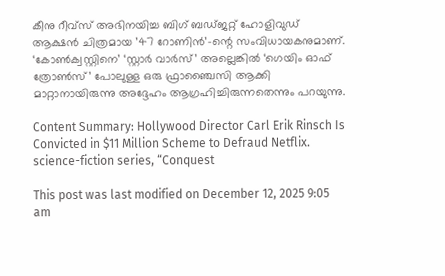കീനു റീവ്‌സ് അഭിനയിച്ച ബിഗ് ബഡ്ജറ്റ് ഹോളിവുഡ് ആക്ഷന്‍ ചിത്രമായ ’47 റോണിന്‍’-ന്റെ സംവിധായകനുമാണ്. ‘കോണ്‍ക്വസ്റ്റിനെ’ ‘സ്റ്റാര്‍ വാര്‍സ്’ അല്ലെങ്കില്‍ ‘ഗെയിം ഓഫ് ത്രോണ്‍സ്’ പോലുള്ള ഒരു ഫ്രാഞ്ചൈസി ആക്കി മാറ്റാനായിരുന്നു അദ്ദേഹം ആഗ്രഹിച്ചിരുന്നതെന്നും പറയുന്നു.

Content Summary: Hollywood Director Carl Erik Rinsch Is Convicted in $11 Million Scheme to Defraud Netflix. science-fiction series, “Conquest

This post was last modified on December 12, 2025 9:05 am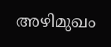അഴിമുഖം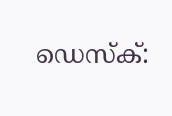ഡെസ്‌ക്: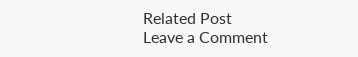Related Post
Leave a Comment